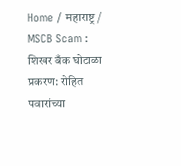Home / महाराष्ट्र / MSCB Scam : शिखर बँक घोटाळा प्रकरण: रोहित पवारांच्या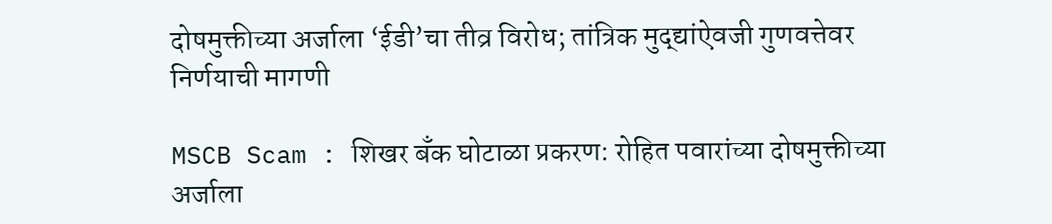दोषमुक्तीच्या अर्जाला ‘ईडी’चा तीव्र विरोध; तांत्रिक मुद्द्यांऐवजी गुणवत्तेवर निर्णयाची मागणी

MSCB Scam : शिखर बँक घोटाळा प्रकरण: रोहित पवारांच्या दोषमुक्तीच्या अर्जाला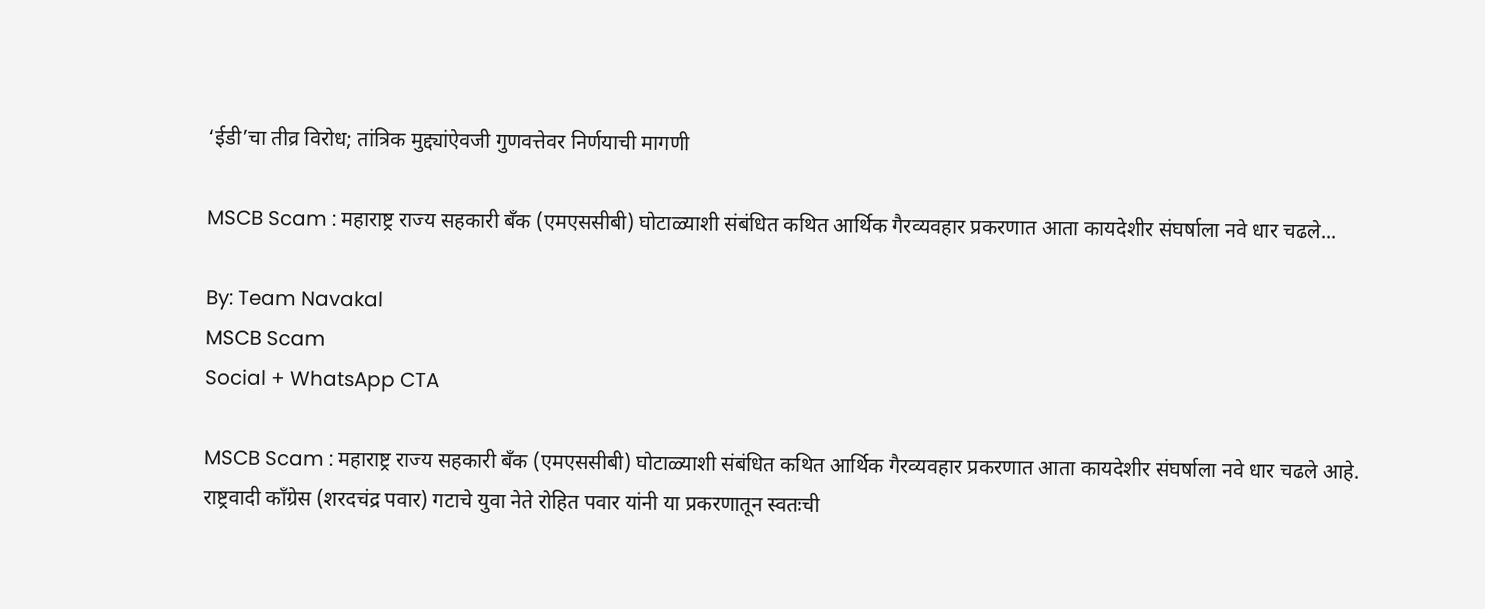‘ईडी’चा तीव्र विरोध; तांत्रिक मुद्द्यांऐवजी गुणवत्तेवर निर्णयाची मागणी

MSCB Scam : महाराष्ट्र राज्य सहकारी बँक (एमएससीबी) घोटाळ्याशी संबंधित कथित आर्थिक गैरव्यवहार प्रकरणात आता कायदेशीर संघर्षाला नवे धार चढले...

By: Team Navakal
MSCB Scam
Social + WhatsApp CTA

MSCB Scam : महाराष्ट्र राज्य सहकारी बँक (एमएससीबी) घोटाळ्याशी संबंधित कथित आर्थिक गैरव्यवहार प्रकरणात आता कायदेशीर संघर्षाला नवे धार चढले आहे. राष्ट्रवादी काँग्रेस (शरदचंद्र पवार) गटाचे युवा नेते रोहित पवार यांनी या प्रकरणातून स्वतःची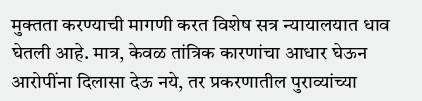मुक्तता करण्याची मागणी करत विशेष सत्र न्यायालयात धाव घेतली आहे. मात्र, केवळ तांत्रिक कारणांचा आधार घेऊन आरोपींना दिलासा देऊ नये, तर प्रकरणातील पुराव्यांच्या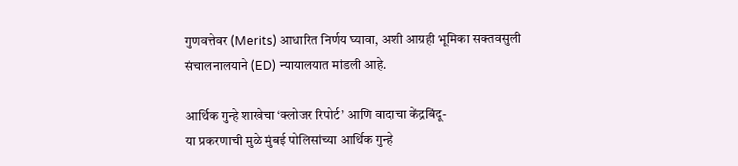गुणवत्तेवर (Merits) आधारित निर्णय घ्यावा, अशी आग्रही भूमिका सक्तवसुली संचालनालयाने (ED) न्यायालयात मांडली आहे.

आर्थिक गुन्हे शाखेचा ‘क्लोजर रिपोर्ट’ आणि वादाचा केंद्रबिंदू-
या प्रकरणाची मुळे मुंबई पोलिसांच्या आर्थिक गुन्हे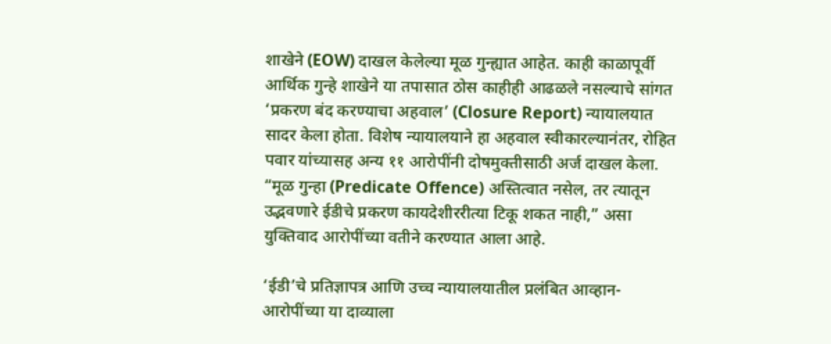शाखेने (EOW) दाखल केलेल्या मूळ गुन्ह्यात आहेत. काही काळापूर्वी आर्थिक गुन्हे शाखेने या तपासात ठोस काहीही आढळले नसल्याचे सांगत ‘प्रकरण बंद करण्याचा अहवाल’ (Closure Report) न्यायालयात सादर केला होता. विशेष न्यायालयाने हा अहवाल स्वीकारल्यानंतर, रोहित पवार यांच्यासह अन्य ११ आरोपींनी दोषमुक्तीसाठी अर्ज दाखल केला. “मूळ गुन्हा (Predicate Offence) अस्तित्वात नसेल, तर त्यातून उद्भवणारे ईडीचे प्रकरण कायदेशीररीत्या टिकू शकत नाही,” असा युक्तिवाद आरोपींच्या वतीने करण्यात आला आहे.

‘ईडी’चे प्रतिज्ञापत्र आणि उच्च न्यायालयातील प्रलंबित आव्हान-
आरोपींच्या या दाव्याला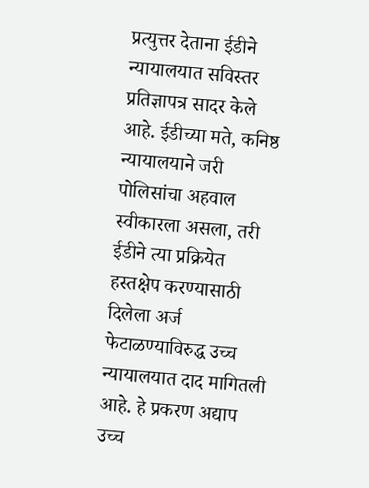प्रत्युत्तर देताना ईडीने न्यायालयात सविस्तर प्रतिज्ञापत्र सादर केले आहे. ईडीच्या मते, कनिष्ठ न्यायालयाने जरी पोलिसांचा अहवाल स्वीकारला असला, तरी ईडीने त्या प्रक्रियेत हस्तक्षेप करण्यासाठी दिलेला अर्ज फेटाळण्याविरुद्ध उच्च न्यायालयात दाद मागितली आहे. हे प्रकरण अद्याप उच्च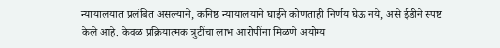न्यायालयात प्रलंबित असल्याने, कनिष्ठ न्यायालयाने घाईने कोणताही निर्णय घेऊ नये, असे ईडीने स्पष्ट केले आहे. केवळ प्रक्रियात्मक त्रुटींचा लाभ आरोपींना मिळणे अयोग्य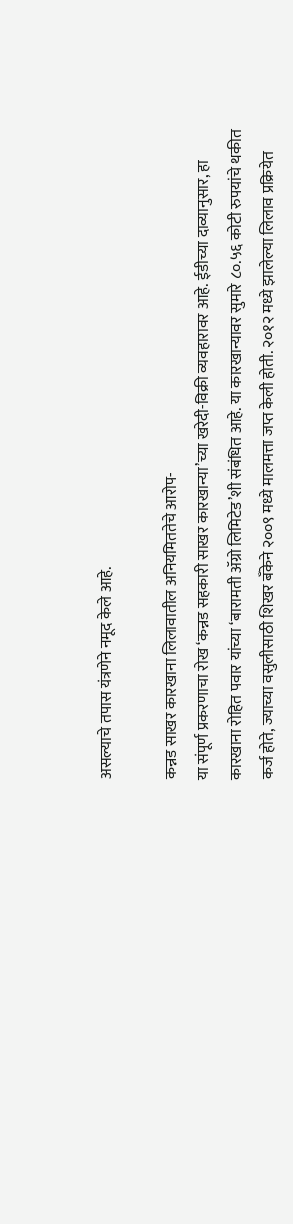असल्याचे तपास यंत्रणेने नमूद केले आहे.

कन्नड साखर कारखाना लिलावातील अनियमिततेचे आरोप-
या संपूर्ण प्रकरणाचा रोख ‘कन्नड सहकारी साखर कारखान्या’च्या खरेदी-विक्री व्यवहारावर आहे. ईडीच्या दाव्यानुसार, हा कारखाना रोहित पवार यांच्या ‘बारामती ॲग्रो लिमिटेड’शी संबंधित आहे. या कारखान्यावर सुमारे ८०.५६ कोटी रुपयांचे थकीत कर्ज होते, ज्याच्या वसुलीसाठी शिखर बँकेने २००९ मध्ये मालमत्ता जप्त केली होती. २०१२ मध्ये झालेल्या लिलाव प्रक्रियेत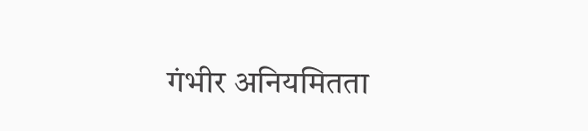गंभीर अनियमितता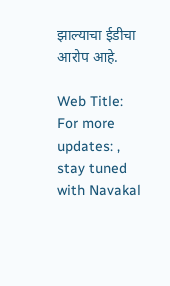झाल्याचा ईडीचा आरोप आहे.

Web Title:
For more updates: , stay tuned with Navakal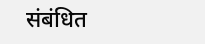संबंधित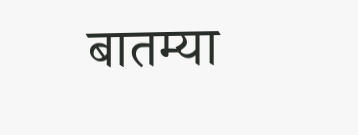बातम्या